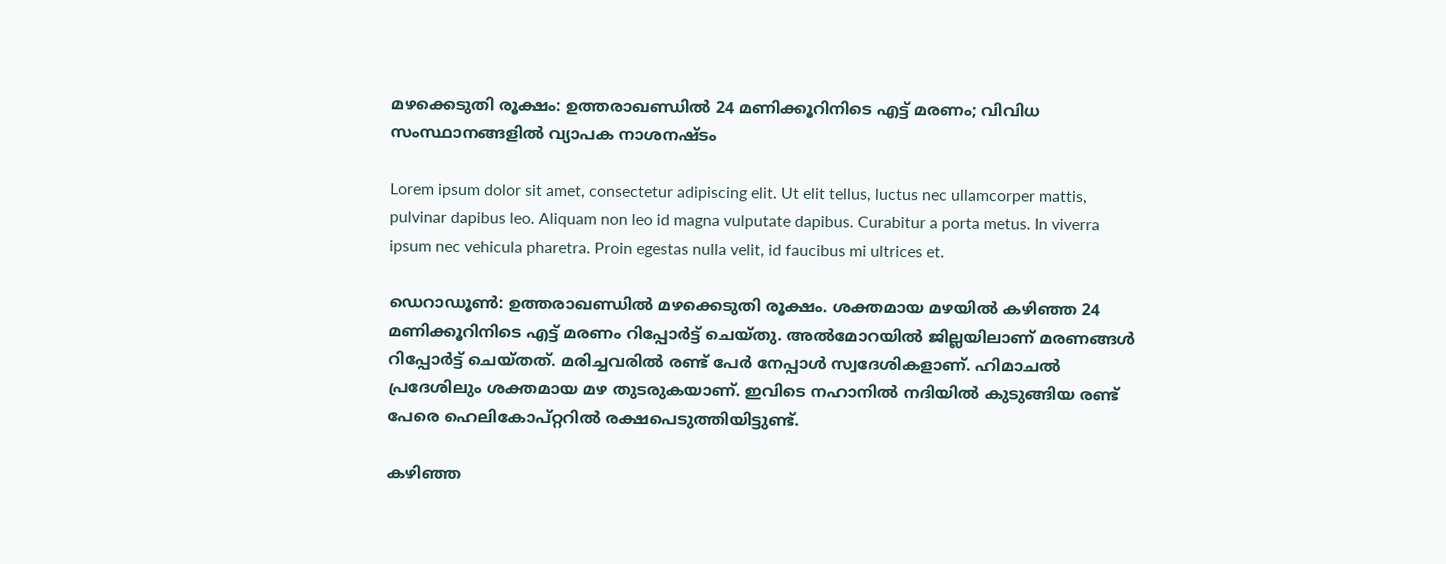മഴക്കെടുതി രൂക്ഷം: ഉത്തരാഖണ്ഡിൽ 24 മണിക്കൂറിനിടെ എട്ട് മരണം; വിവിധ സംസ്ഥാനങ്ങളിൽ വ്യാപക നാശനഷ്ടം

Lorem ipsum dolor sit amet, consectetur adipiscing elit. Ut elit tellus, luctus nec ullamcorper mattis, pulvinar dapibus leo. Aliquam non leo id magna vulputate dapibus. Curabitur a porta metus. In viverra ipsum nec vehicula pharetra. Proin egestas nulla velit, id faucibus mi ultrices et.

ഡെറാഡൂൺ: ഉത്തരാഖണ്ഡില്‍ മഴക്കെടുതി രൂക്ഷം. ശക്തമായ മഴയില്‍ കഴിഞ്ഞ 24 മണിക്കൂറിനിടെ എട്ട് മരണം റിപ്പോര്‍ട്ട് ചെയ്തു. അല്‍മോറയില്‍ ജില്ലയിലാണ് മരണങ്ങള്‍ റിപ്പോര്‍ട്ട് ചെയ്തത്. മരിച്ചവരില്‍ രണ്ട് പേര്‍ നേപ്പാള്‍ സ്വദേശികളാണ്. ഹിമാചല്‍ പ്രദേശിലും ശക്തമായ മഴ തുടരുകയാണ്. ഇവിടെ നഹാനില്‍ നദിയില്‍ കുടുങ്ങിയ രണ്ട് പേരെ ഹെലികോപ്റ്ററില്‍ രക്ഷപെടുത്തിയിട്ടുണ്ട്.

കഴിഞ്ഞ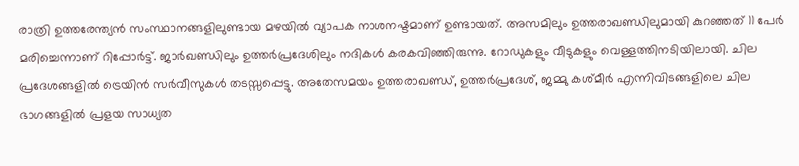രാത്രി ഉത്തരേന്ത്യന്‍ സംസ്ഥാനങ്ങളിലുണ്ടായ മഴയില്‍ വ്യാപക നാശനഷ്ടമാണ് ഉണ്ടായത്. അസമിലും ഉത്തരാഖണ്ഡിലുമായി കുറഞ്ഞത് 11 പേര്‍ മരിച്ചെന്നാണ് റിപ്പോര്‍ട്ട്. ജാര്‍ഖണ്ഡിലും ഉത്തര്‍പ്രദേശിലും നദികള്‍ കരകവിഞ്ഞിരുന്നു. റോഡുകളും വീടുകളും വെള്ളത്തിനടിയിലായി. ചില പ്രദേശങ്ങളില്‍ ട്രെയിന്‍ സര്‍വീസുകള്‍ തടസ്സപ്പെട്ടു. അതേസമയം ഉത്തരാഖണ്ഡ്, ഉത്തര്‍പ്രദേശ്, ജമ്മു കശ്മീര്‍ എന്നിവിടങ്ങളിലെ ചില ഭാഗങ്ങളില്‍ പ്രളയ സാധ്യത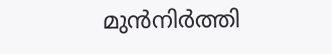മുന്‍നിര്‍ത്തി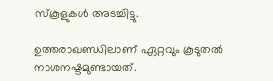സ്‌കൂളുകള്‍ അടച്ചിട്ടു.

ഉത്തരാഖണ്ഡിലാണ് ഏറ്റവും കൂടുതല്‍ നാശനഷ്ടമുണ്ടായത്.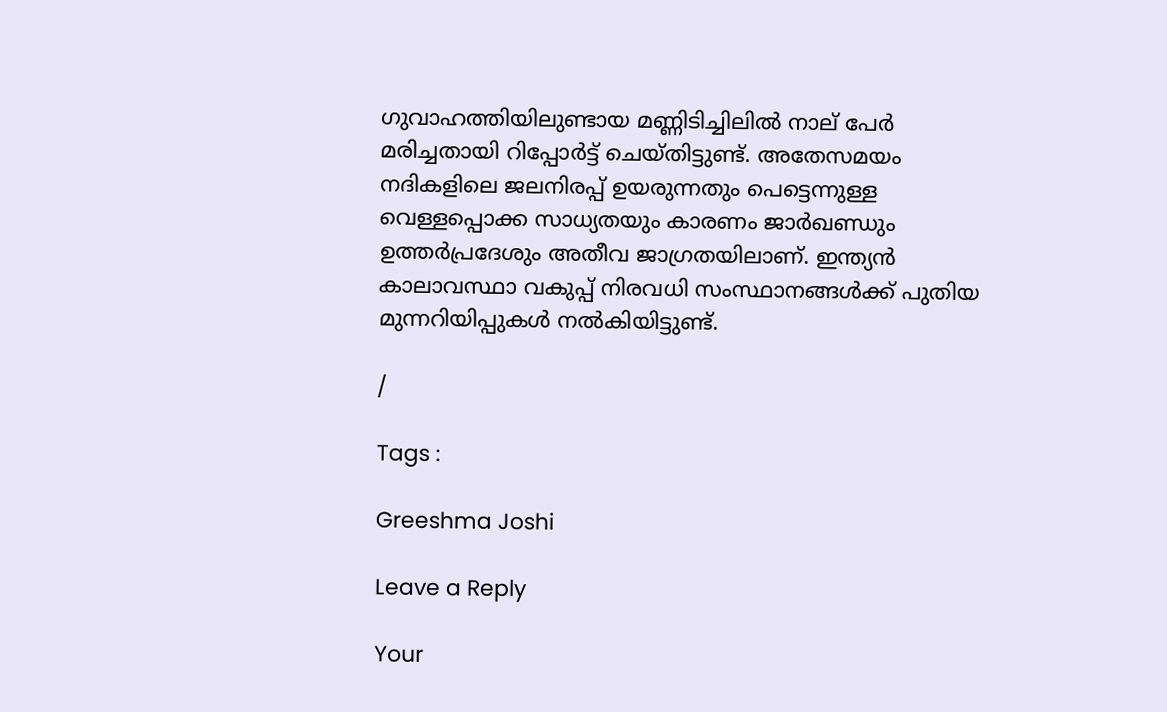ഗുവാഹത്തിയിലുണ്ടായ മണ്ണിടിച്ചിലില്‍ നാല് പേര്‍ മരിച്ചതായി റിപ്പോര്‍ട്ട് ചെയ്തിട്ടുണ്ട്. അതേസമയം നദികളിലെ ജലനിരപ്പ് ഉയരുന്നതും പെട്ടെന്നുള്ള വെള്ളപ്പൊക്ക സാധ്യതയും കാരണം ജാര്‍ഖണ്ഡും ഉത്തര്‍പ്രദേശും അതീവ ജാഗ്രതയിലാണ്. ഇന്ത്യന്‍ കാലാവസ്ഥാ വകുപ്പ് നിരവധി സംസ്ഥാനങ്ങള്‍ക്ക് പുതിയ മുന്നറിയിപ്പുകള്‍ നല്‍കിയിട്ടുണ്ട്.

/

Tags :

Greeshma Joshi

Leave a Reply

Your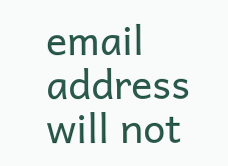email address will not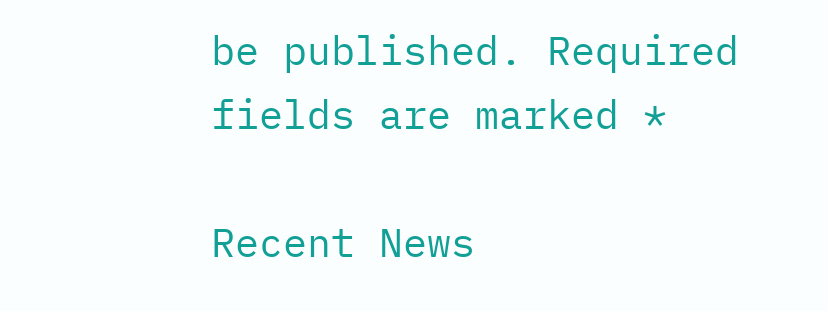be published. Required fields are marked *

Recent News